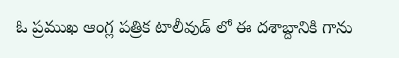ఓ ప్రముఖ ఆంగ్ల పత్రిక టాలీవుడ్ లో ఈ దశాబ్దానికి గాను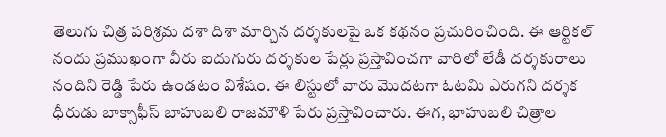తెలుగు చిత్ర పరిశ్రమ దశా దిశా మార్చిన దర్శకులపై ఒక కథనం ప్రచురించింది. ఈ ఆర్టికల్ నందు ప్రముఖంగా వీరు ఐదుగురు దర్శకుల పేర్లు ప్రస్తావించగా వారిలో లేడీ దర్శకురాలు నందిని రెడ్డి పేరు ఉండటం విశేషం. ఈ లిస్టులో వారు మొదటగా ఓటమి ఎరుగని దర్శక ధీరుడు బాక్సాఫీస్ బాహుబలి రాజమౌళి పేరు ప్రస్తావించారు. ఈగ, భాహుబలి చిత్రాల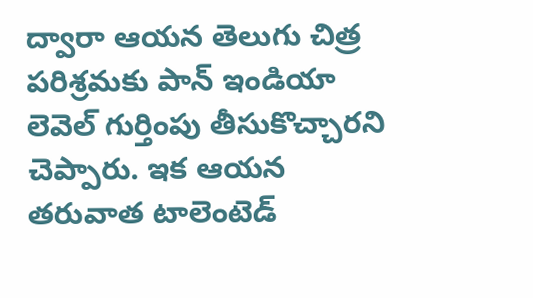ద్వారా ఆయన తెలుగు చిత్ర పరిశ్రమకు పాన్ ఇండియా లెవెల్ గుర్తింపు తీసుకొచ్చారని చెప్పారు. ఇక ఆయన తరువాత టాలెంటెడ్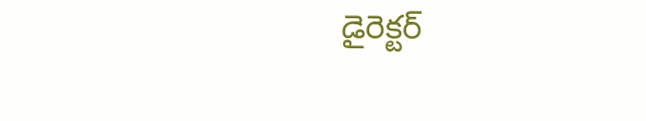డైరెక్టర్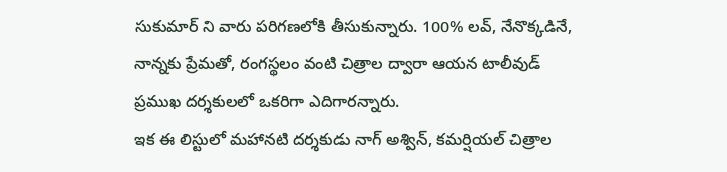సుకుమార్ ని వారు పరిగణలోకి తీసుకున్నారు. 100% లవ్, నేనొక్కడినే, నాన్నకు ప్రేమతో, రంగస్థలం వంటి చిత్రాల ద్వారా ఆయన టాలీవుడ్ ప్రముఖ దర్శకులలో ఒకరిగా ఎదిగారన్నారు.
ఇక ఈ లిస్టులో మహానటి దర్శకుడు నాగ్ అశ్విన్, కమర్షియల్ చిత్రాల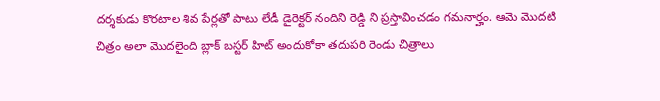దర్శకుడు కొరటాల శివ పేర్లతో పాటు లేడీ డైరెక్టర్ నందిని రెడ్డి ని ప్రస్తావించడం గమనార్హం. ఆమె మొదటి చిత్రం అలా మొదలైంది బ్లాక్ బస్టర్ హిట్ అందుకోకా తదుపరి రెండు చిత్రాలు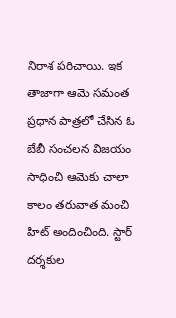నిరాశ పరిచాయి. ఇక తాజాగా ఆమె సమంత ప్రధాన పాత్రలో చేసిన ఓ బేబీ సంచలన విజయం సాధించి ఆమెకు చాలా కాలం తరువాత మంచి హిట్ అందించింది. స్టార్ దర్శకుల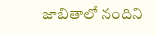జాబితాలో నందిని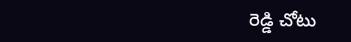రెడ్డి చోటు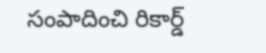సంపాదించి రికార్డ్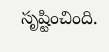సృష్టించింది.